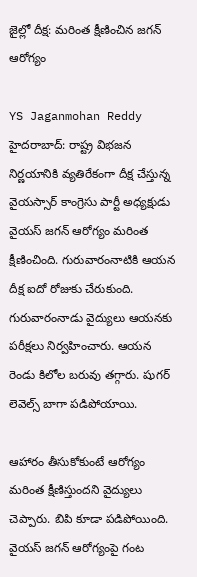జైల్లో దీక్ష: మరింత క్షీణించిన జగన్ ఆరోగ్యం

YS Jaganmohan Reddy
హైదరాబాద్: రాష్ట్ర విభజన నిర్ణయానికి వ్యతిరేకంగా దీక్ష చేస్తున్న వైయస్సార్ కాంగ్రెసు పార్టీ అధ్యక్షుడు వైయస్ జగన్ ఆరోగ్యం మరింత క్షీణించింది. గురువారంనాటికి ఆయన దీక్ష ఐదో రోజుకు చేరుకుంది. గురువారంనాడు వైద్యులు ఆయనకు పరీక్షలు నిర్వహించారు. ఆయన రెండు కిలోల బరువు తగ్గారు. షుగర్ లెవెల్స్ బాగా పడిపోయాయి.

ఆహారం తీసుకోకుంటే ఆరోగ్యం మరింత క్షీణిస్తుందని వైద్యులు చెప్పారు. బిపి కూడా పడిపోయింది. వైయస్ జగన్ ఆరోగ్యంపై గంట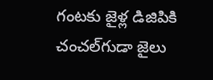గంటకు జైళ్ల డిజిపికి చంచల్‌గుడా జైలు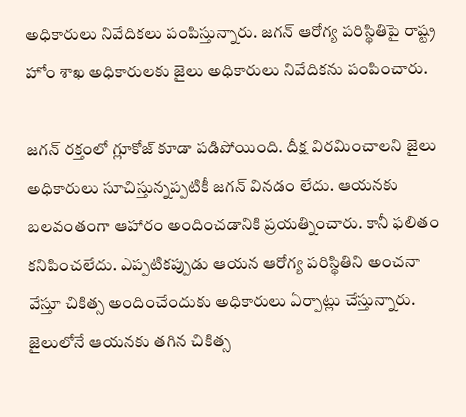అధికారులు నివేదికలు పంపిస్తున్నారు. జగన్ ఆరోగ్య పరిస్థితిపై రాష్ట్ర హోం శాఖ అధికారులకు జైలు అధికారులు నివేదికను పంపించారు.

జగన్ రక్తంలో గ్లూకోజ్ కూడా పడిపోయింది. దీక్ష విరమించాలని జైలు అధికారులు సూచిస్తున్నప్పటికీ జగన్ వినడం లేదు. ఆయనకు బలవంతంగా ఆహారం అందించడానికి ప్రయత్నించారు. కానీ ఫలితం కనిపించలేదు. ఎప్పటికప్పుడు ఆయన ఆరోగ్య పరిస్థితిని అంచనా వేస్తూ చికిత్స అందించేందుకు అధికారులు ఏర్పాట్లు చేస్తున్నారు. జైలులోనే ఆయనకు తగిన చికిత్స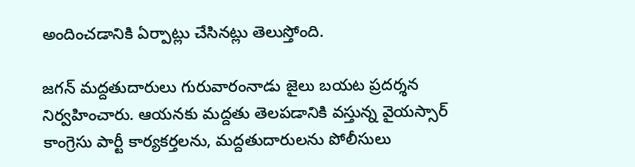అందించడానికి ఏర్పాట్లు చేసినట్లు తెలుస్తోంది.

జగన్ మద్దతుదారులు గురువారంనాడు జైలు బయట ప్రదర్శన నిర్వహించారు. ఆయనకు మద్దతు తెలపడానికి వస్తున్న వైయస్సార్ కాంగ్రెసు పార్టీ కార్యకర్తలను, మద్దతుదారులను పోలీసులు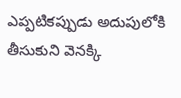ఎప్పటికప్పుడు అదుపులోకి తీసుకుని వెనక్కి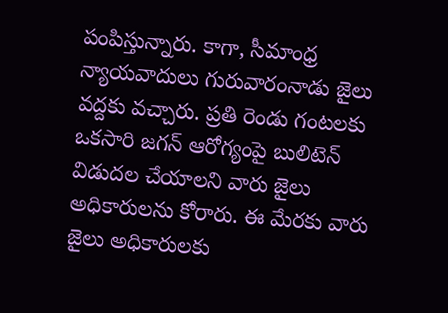పంపిస్తున్నారు. కాగా, సీమాంధ్ర న్యాయవాదులు గురువారంనాడు జైలు వద్దకు వచ్చారు. ప్రతి రెండు గంటలకు ఒకసారి జగన్ ఆరోగ్యంపై బులిటెన్ విడుదల చేయాలని వారు జైలు అధికారులను కోరారు. ఈ మేరకు వారు జైలు అధికారులకు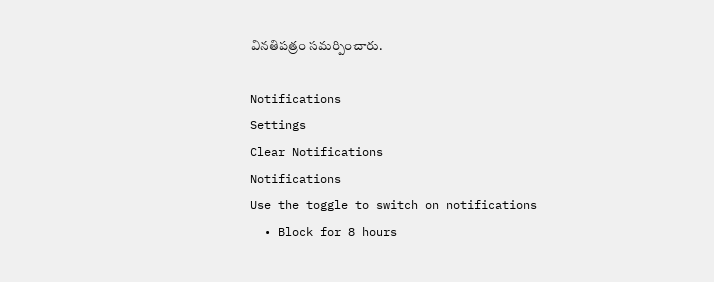వినతిపత్రం సమర్పించారు.

Notifications
Settings
Clear Notifications
Notifications
Use the toggle to switch on notifications
  • Block for 8 hours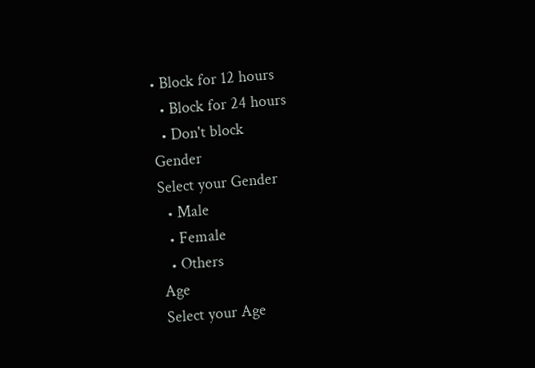• Block for 12 hours
  • Block for 24 hours
  • Don't block
Gender
Select your Gender
  • Male
  • Female
  • Others
Age
Select your Age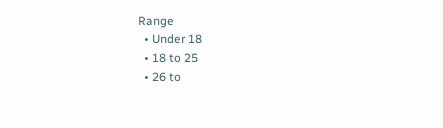Range
  • Under 18
  • 18 to 25
  • 26 to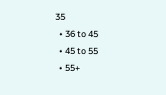35
  • 36 to 45
  • 45 to 55
  • 55+